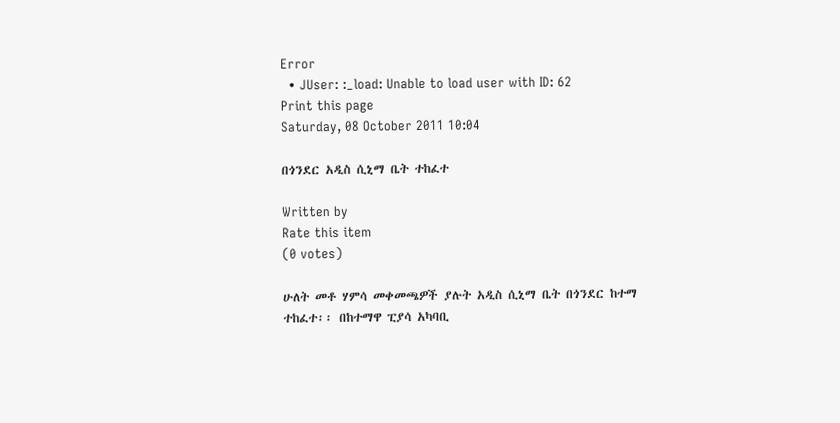Error
  • JUser: :_load: Unable to load user with ID: 62
Print this page
Saturday, 08 October 2011 10:04

በጎንደር አዲስ ሲኒማ ቤት ተከፈተ

Written by
Rate this item
(0 votes)

ሁለት መቶ ሃምሳ መቀመጫዎች ያሉት አዲስ ሲኒማ ቤት በጎንደር ከተማ ተከፈተ፡፡ በከተማዋ ፒያሳ አካባቢ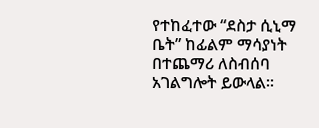የተከፈተው “ደስታ ሲኒማ ቤት” ከፊልም ማሳያነት በተጨማሪ ለስብሰባ አገልግሎት ይውላል፡፡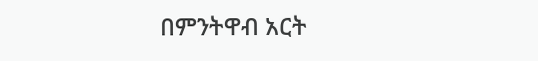በምንትዋብ አርት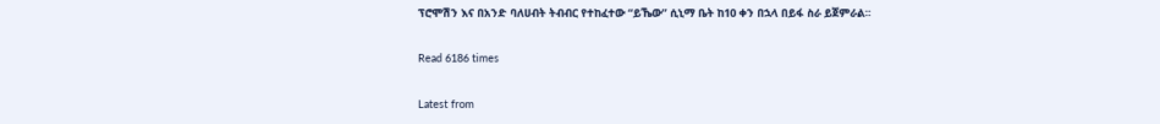ፕሮሞሽን እና በአንድ ባለሀብት ትብብር የተከፈተው “ይኼው” ሲኒማ ቤት ከ10 ቀን በኋላ በይፋ ስራ ይጀምራል፡፡

Read 6186 times

Latest from